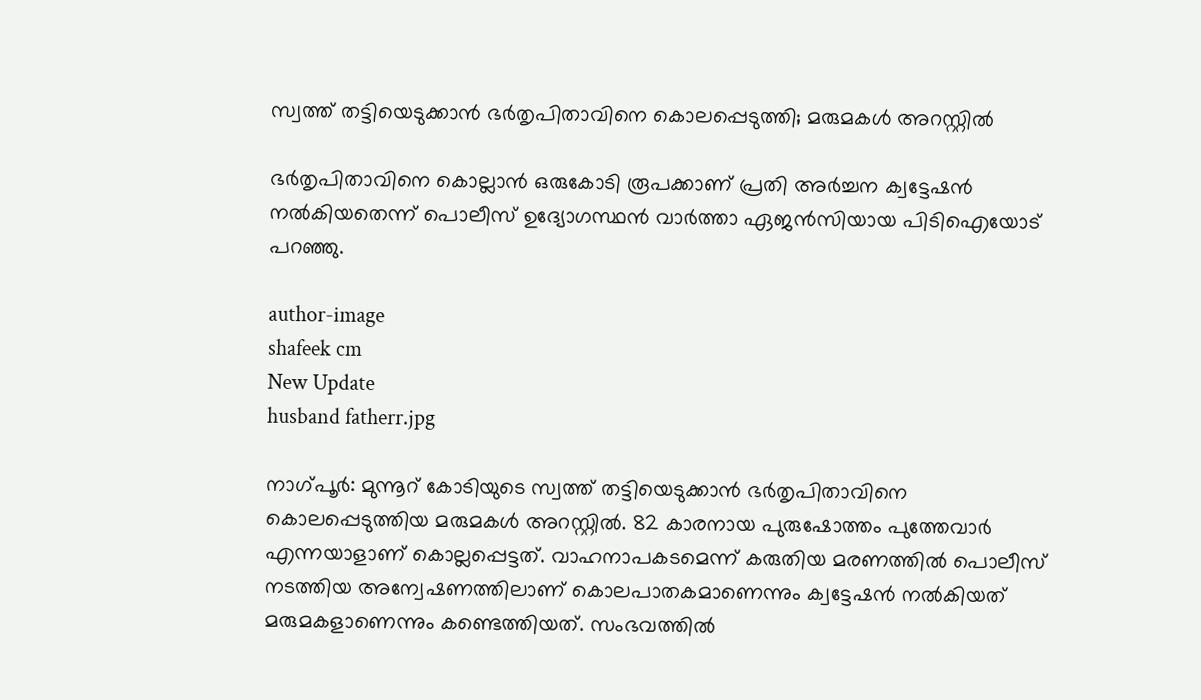സ്വത്ത് തട്ടിയെടുക്കാൻ ഭർതൃപിതാവിനെ കൊലപ്പെടുത്തി; മരുമകൾ അറസ്റ്റിൽ

ഭർതൃപിതാവിനെ കൊല്ലാൻ ഒരുകോടി രൂപക്കാണ് പ്രതി അർച്ചന ക്വട്ടേഷൻ നൽകിയതെന്ന് പൊലീസ് ഉദ്യോഗസ്ഥൻ വാർത്താ ഏജൻസിയായ പിടിഐയോട് പറഞ്ഞു.

author-image
shafeek cm
New Update
husband fatherr.jpg

നാഗ്പൂർ: മുന്നൂറ് കോടിയുടെ സ്വത്ത് തട്ടിയെടുക്കാൻ ഭർതൃപിതാവിനെ കൊലപ്പെടുത്തിയ മരുമകൾ അറസ്റ്റിൽ. 82 കാരനായ പുരുഷോത്തം പുത്തേവാർ എന്നയാളാണ് കൊല്ലപ്പെട്ടത്. വാഹനാപകടമെന്ന് കരുതിയ മരണത്തിൽ പൊലീസ് നടത്തിയ അന്വേഷണത്തിലാണ് കൊലപാതകമാണെന്നും ക്വട്ടേഷൻ നൽകിയത് മരുമകളാണെന്നും കണ്ടെത്തിയത്. സംഭവത്തിൽ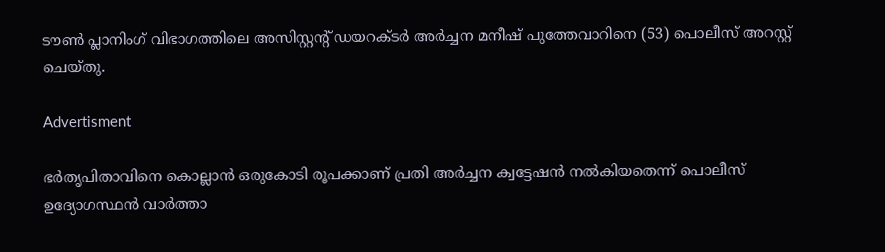ടൗൺ പ്ലാനിംഗ് വിഭാഗത്തിലെ അസിസ്റ്റന്റ് ഡയറക്ടർ അർച്ചന മനീഷ് പുത്തേവാറിനെ (53) പൊലീസ് അറസ്റ്റ് ചെയ്തു.

Advertisment

ഭർതൃപിതാവിനെ കൊല്ലാൻ ഒരുകോടി രൂപക്കാണ് പ്രതി അർച്ചന ക്വട്ടേഷൻ നൽകിയതെന്ന് പൊലീസ് ഉദ്യോഗസ്ഥൻ വാർത്താ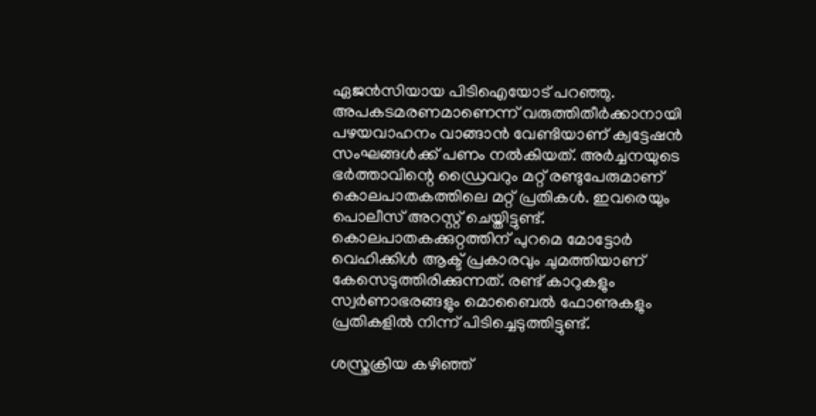ഏജൻസിയായ പിടിഐയോട് പറഞ്ഞു. അപകടമരണമാണെന്ന് വരുത്തിതീർക്കാനായി പഴയവാഹനം വാങ്ങാൻ വേണ്ടിയാണ് ക്വട്ടേഷൻ സംഘങ്ങൾക്ക് പണം നൽകിയത്. അർച്ചനയുടെ ഭർത്താവിന്റെ ഡ്രൈവറും മറ്റ് രണ്ടുപേരുമാണ് കൊലപാതകത്തിലെ മറ്റ് പ്രതികൾ. ഇവരെയും പൊലീസ് അറസ്റ്റ് ചെയ്തിട്ടുണ്ട്. കൊലപാതകക്കുറ്റത്തിന് പുറമെ മോട്ടോർ വെഹിക്കിൾ ആക്ട് പ്രകാരവും ചുമത്തിയാണ് കേസെടുത്തിരിക്കുന്നത്. രണ്ട് കാറുകളും സ്വർണാഭരങ്ങളും മൊബൈൽ ഫോണുകളും പ്രതികളിൽ നിന്ന് പിടിച്ചെടുത്തിട്ടുണ്ട്.

ശസ്ത്രക്രിയ കഴിഞ്ഞ്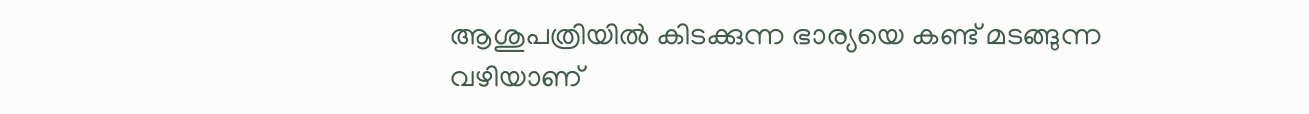ആശുപത്രിയിൽ കിടക്കുന്ന ഭാര്യയെ കണ്ട് മടങ്ങുന്ന വഴിയാണ്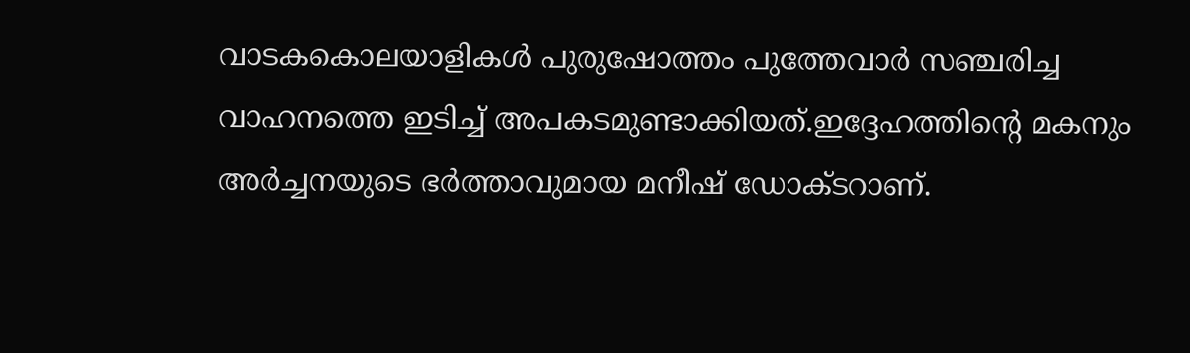വാടകകൊലയാളികൾ പുരുഷോത്തം പുത്തേവാർ സഞ്ചരിച്ച വാഹനത്തെ ഇടിച്ച് അപകടമുണ്ടാക്കിയത്.ഇദ്ദേഹത്തിന്റെ മകനും അർച്ചനയുടെ ഭർത്താവുമായ മനീഷ് ഡോക്ടറാണ്.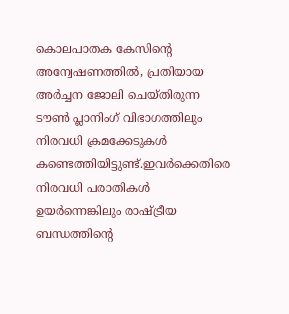കൊലപാതക കേസിന്റെ അന്വേഷണത്തിൽ, പ്രതിയായ അർച്ചന ജോലി ചെയ്തിരുന്ന ടൗൺ പ്ലാനിംഗ് വിഭാഗത്തിലും നിരവധി ക്രമക്കേടുകൾ കണ്ടെത്തിയിട്ടുണ്ട്.ഇവർക്കെതിരെ നിരവധി പരാതികൾ ഉയർന്നെങ്കിലും രാഷ്ട്രീയ ബന്ധത്തിന്റെ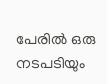പേരിൽ ഒരു നടപടിയും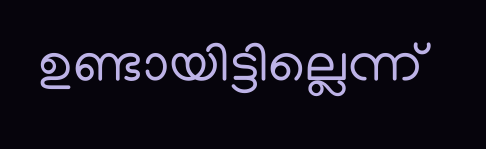ഉണ്ടായിട്ടില്ലെന്ന്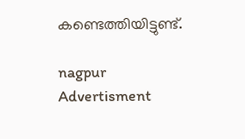കണ്ടെത്തിയിട്ടുണ്ട്.

nagpur
Advertisment